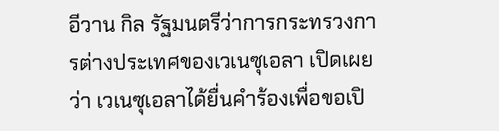อีวาน กิล รัฐมนตรีว่าการกระทรวงการต่างประเทศของเวเนซุเอลา เปิดเผยว่า เวเนซุเอลาได้ยื่นคำร้องเพื่อขอเปิ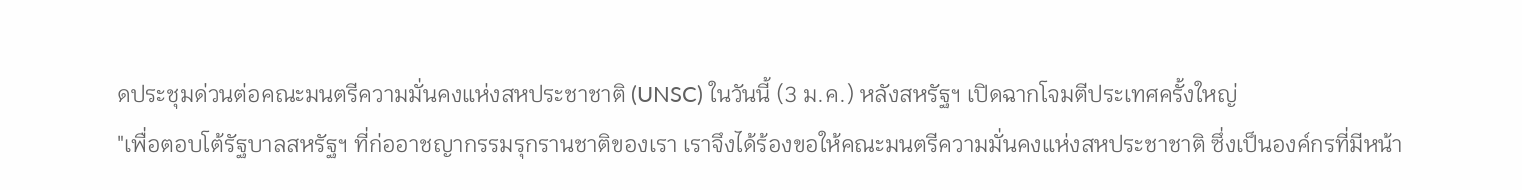ดประชุมด่วนต่อคณะมนตรีความมั่นคงแห่งสหประชาชาติ (UNSC) ในวันนี้ (3 ม.ค.) หลังสหรัฐฯ เปิดฉากโจมตีประเทศครั้งใหญ่
"เพื่อตอบโต้รัฐบาลสหรัฐฯ ที่ก่ออาชญากรรมรุกรานชาติของเรา เราจึงได้ร้องขอให้คณะมนตรีความมั่นคงแห่งสหประชาชาติ ซึ่งเป็นองค์กรที่มีหน้า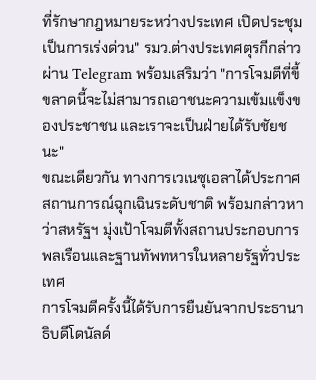ที่รักษากฎหมายระหว่างประเทศ เปิดประชุมเป็นการเร่งด่วน" รมว.ต่างประเทศตุรกีกล่าวผ่าน Telegram พร้อมเสริมว่า "การโจมตีที่ขี้ขลาดนี้จะไม่สามารถเอาชนะความเข้มแข็งของประชาชน และเราจะเป็นฝ่ายได้รับชัยชนะ"
ขณะเดียวกัน ทางการเวเนซุเอลาได้ประกาศสถานการณ์ฉุกเฉินระดับชาติ พร้อมกล่าวหาว่าสหรัฐฯ มุ่งเป้าโจมตีทั้งสถานประกอบการพลเรือนและฐานทัพทหารในหลายรัฐทั่วประเทศ
การโจมตีครั้งนี้ได้รับการยืนยันจากประธานาธิบดีโดนัลด์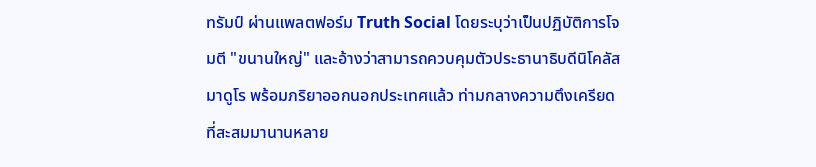ทรัมป์ ผ่านแพลตฟอร์ม Truth Social โดยระบุว่าเป็นปฏิบัติการโจมตี "ขนานใหญ่" และอ้างว่าสามารถควบคุมตัวประธานาธิบดีนิโคลัส มาดูโร พร้อมภริยาออกนอกประเทศแล้ว ท่ามกลางความตึงเครียดที่สะสมมานานหลาย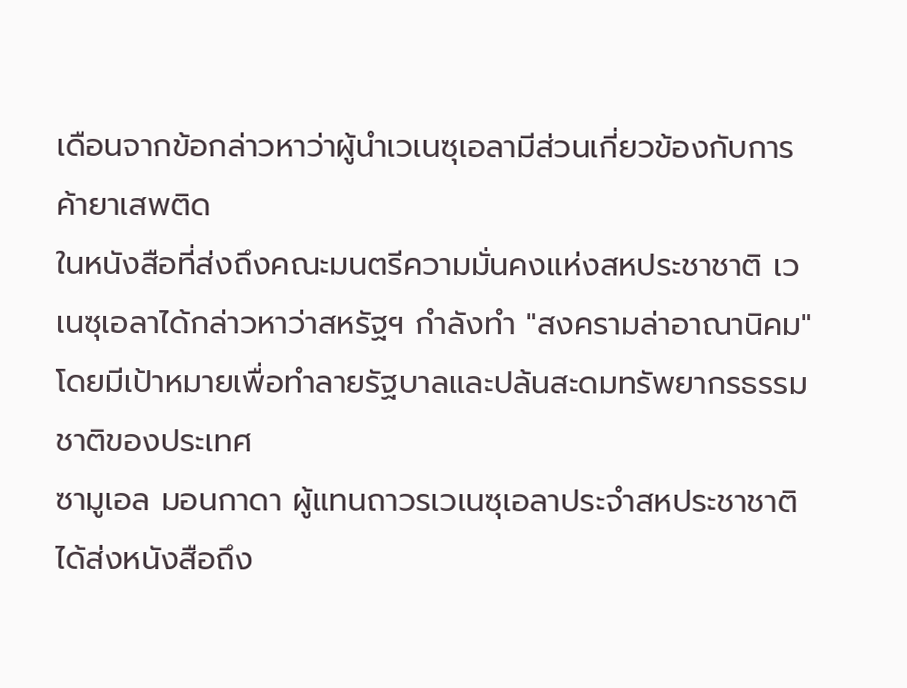เดือนจากข้อกล่าวหาว่าผู้นำเวเนซุเอลามีส่วนเกี่ยวข้องกับการค้ายาเสพติด
ในหนังสือที่ส่งถึงคณะมนตรีความมั่นคงแห่งสหประชาชาติ เวเนซุเอลาได้กล่าวหาว่าสหรัฐฯ กำลังทำ "สงครามล่าอาณานิคม" โดยมีเป้าหมายเพื่อทำลายรัฐบาลและปล้นสะดมทรัพยากรธรรมชาติของประเทศ
ซามูเอล มอนกาดา ผู้แทนถาวรเวเนซุเอลาประจำสหประชาชาติ ได้ส่งหนังสือถึง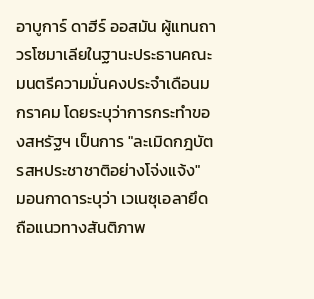อาบูการ์ ดาฮีร์ ออสมัน ผู้แทนถาวรโซมาเลียในฐานะประธานคณะมนตรีความมั่นคงประจำเดือนมกราคม โดยระบุว่าการกระทำของสหรัฐฯ เป็นการ "ละเมิดกฎบัตรสหประชาชาติอย่างโจ่งแจ้ง"
มอนกาดาระบุว่า เวเนซุเอลายึดถือแนวทางสันติภาพ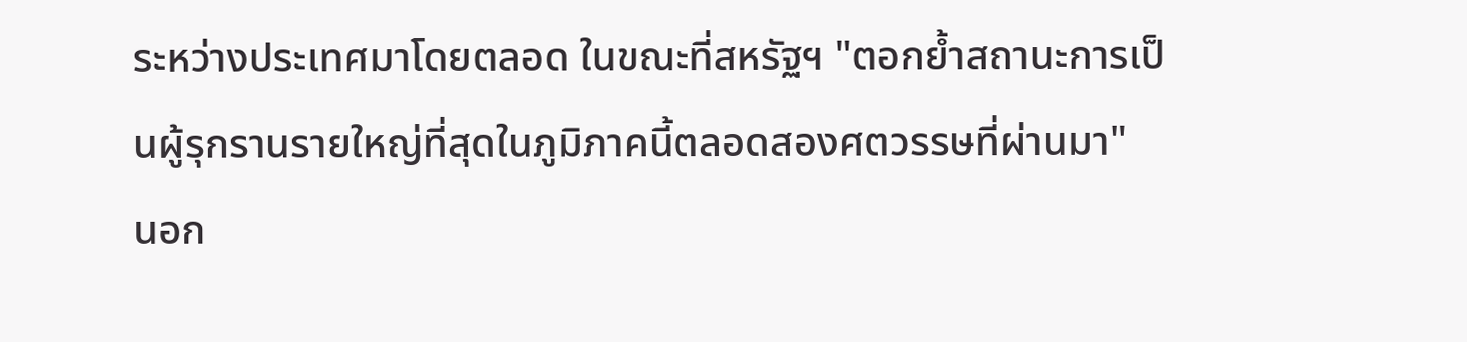ระหว่างประเทศมาโดยตลอด ในขณะที่สหรัฐฯ "ตอกย้ำสถานะการเป็นผู้รุกรานรายใหญ่ที่สุดในภูมิภาคนี้ตลอดสองศตวรรษที่ผ่านมา"
นอก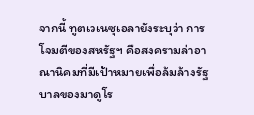จากนี้ ทูตเวเนซุเอลายังระบุว่า การโจมตีของสหรัฐฯ คือสงครามล่าอาณานิคมที่มีเป้าหมายเพื่อล้มล้างรัฐบาลของมาดูโร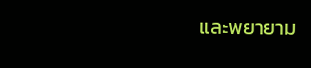และพยายาม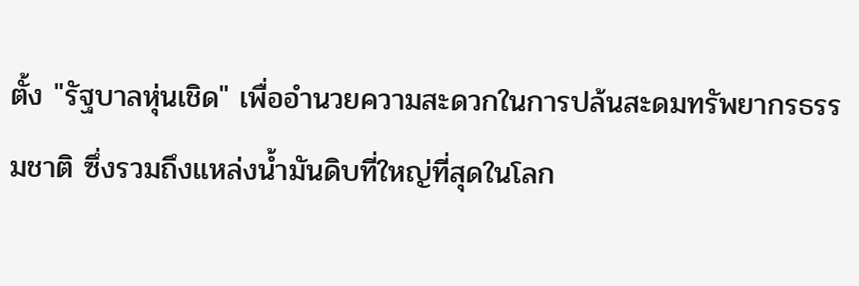ตั้ง "รัฐบาลหุ่นเชิด" เพื่ออำนวยความสะดวกในการปล้นสะดมทรัพยากรธรรมชาติ ซึ่งรวมถึงแหล่งน้ำมันดิบที่ใหญ่ที่สุดในโลก